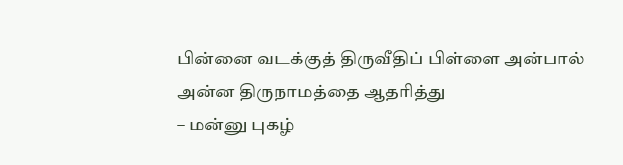பின்னை வடக்குத் திருவீதிப் பிள்ளை அன்பால்
அன்ன திருநாமத்தை ஆதரித்து
– மன்னு புகழ்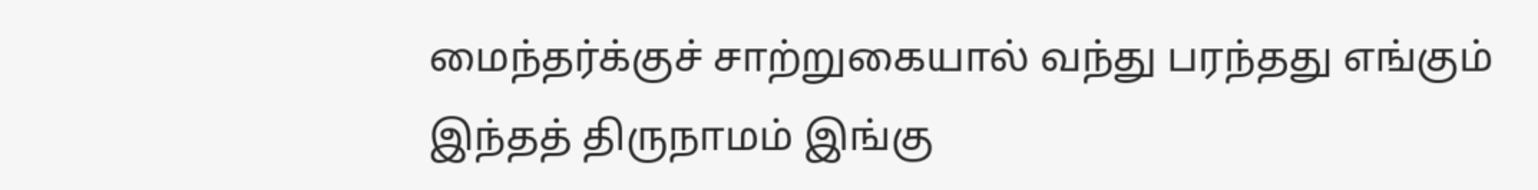மைந்தர்க்குச் சாற்றுகையால் வந்து பரந்தது எங்கும்
இந்தத் திருநாமம் இங்கு